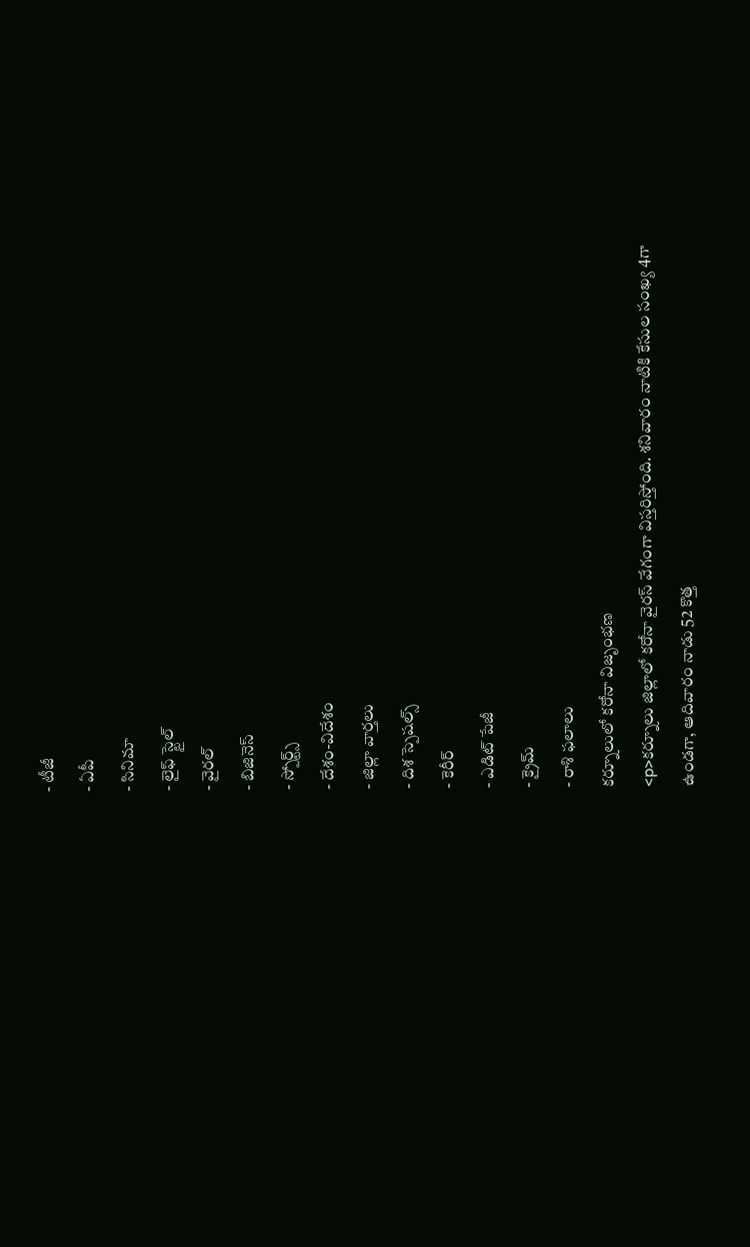- టీజీ
- ఏపీ
- సినిమా
- లైఫ్ స్టైల్
- వైరల్
- బిజినెస్
- స్పోర్ట్స్
- దేశం-విదేశం
- జిల్లా వార్తలు
- దిశ స్పెషల్స్
- కెరీర్
- ఎడిట్ పేజీ
- క్రైమ్
- రాశి ఫలాలు
కర్నూలులో కరోనా విజృంభణ
<p>కర్నూలు జిల్లాలో కరోనా వైరస్ వేగంగా విస్తరిస్తోంది. శనివారం నాటికి కేసుల సంఖ్య 4గా ఉండగా, ఆదివారం నాడు 52 కొత్త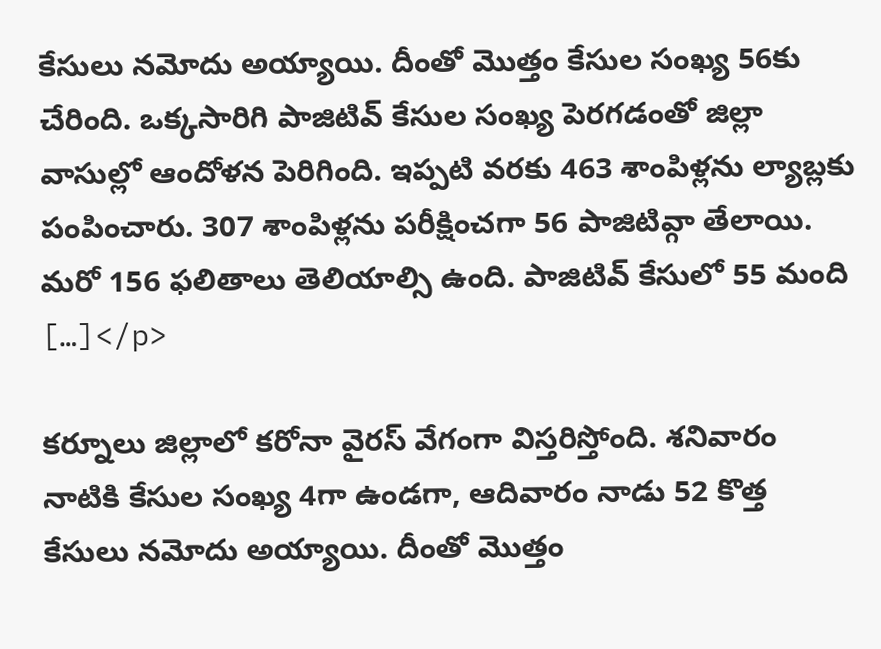కేసులు నమోదు అయ్యాయి. దీంతో మొత్తం కేసుల సంఖ్య 56కు చేరింది. ఒక్కసారిగి పాజిటివ్ కేసుల సంఖ్య పెరగడంతో జిల్లా వాసుల్లో ఆందోళన పెరిగింది. ఇప్పటి వరకు 463 శాంపిళ్లను ల్యాబ్లకు పంపించారు. 307 శాంపిళ్లను పరీక్షించగా 56 పాజిటివ్గా తేలాయి. మరో 156 ఫలితాలు తెలియాల్సి ఉంది. పాజిటివ్ కేసులో 55 మంది […]</p>

కర్నూలు జిల్లాలో కరోనా వైరస్ వేగంగా విస్తరిస్తోంది. శనివారం నాటికి కేసుల సంఖ్య 4గా ఉండగా, ఆదివారం నాడు 52 కొత్త కేసులు నమోదు అయ్యాయి. దీంతో మొత్తం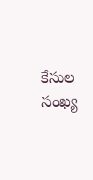కేసుల సంఖ్య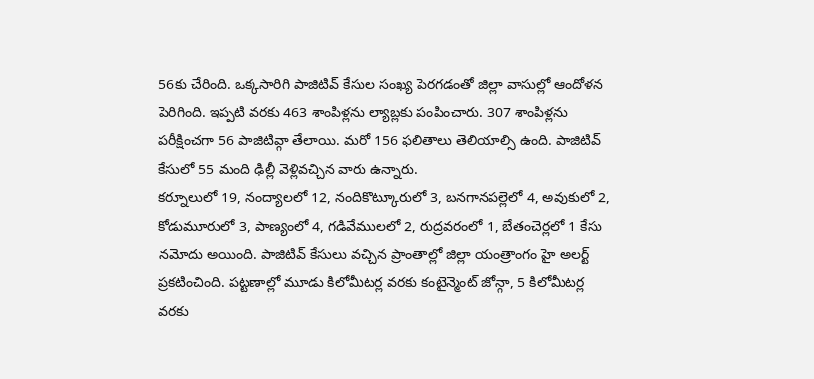56కు చేరింది. ఒక్కసారిగి పాజిటివ్ కేసుల సంఖ్య పెరగడంతో జిల్లా వాసుల్లో ఆందోళన పెరిగింది. ఇప్పటి వరకు 463 శాంపిళ్లను ల్యాబ్లకు పంపించారు. 307 శాంపిళ్లను పరీక్షించగా 56 పాజిటివ్గా తేలాయి. మరో 156 ఫలితాలు తెలియాల్సి ఉంది. పాజిటివ్ కేసులో 55 మంది ఢిల్లీ వెళ్లివచ్చిన వారు ఉన్నారు.
కర్నూలులో 19, నంద్యాలలో 12, నందికొట్కూరులో 3, బనగానపల్లెలో 4, అవుకులో 2, కోడుమూరులో 3, పాణ్యంలో 4, గడివేములలో 2, రుద్రవరంలో 1, బేతంచెర్లలో 1 కేసు నమోదు అయింది. పాజిటివ్ కేసులు వచ్చిన ప్రాంతాల్లో జిల్లా యంత్రాంగం హై అలర్ట్ ప్రకటించింది. పట్టణాల్లో మూడు కిలోమీటర్ల వరకు కంటైన్మెంట్ జోన్గా, 5 కిలోమీటర్ల వరకు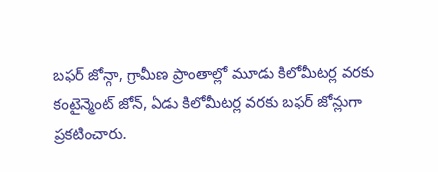బఫర్ జోన్గా, గ్రామీణ ప్రాంతాల్లో మూడు కిలోమీటర్ల వరకు కంటైన్మెంట్ జోన్, ఏడు కిలోమీటర్ల వరకు బఫర్ జోన్లుగా ప్రకటించారు.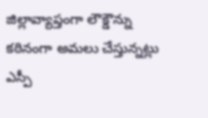జిల్లావ్యాప్తంగా లౌక్డౌన్ను కఠినంగా అమలు చేస్తున్నట్లు ఎస్పీ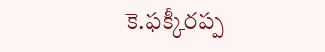కె.ఫక్కీరప్ప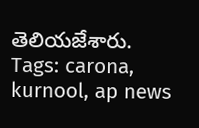తెలియజేశారు.
Tags: carona, kurnool, ap news